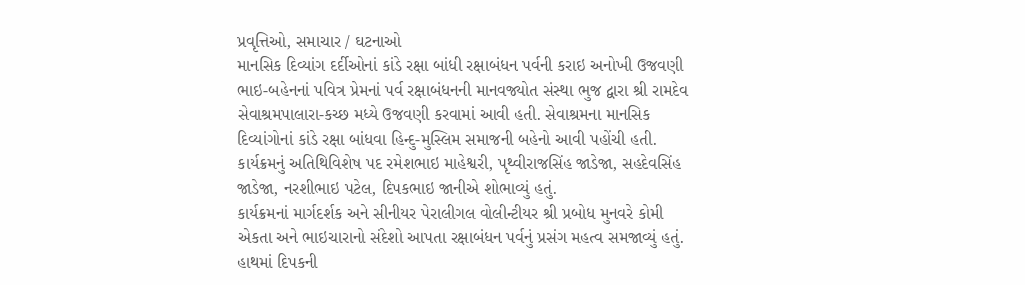પ્રવૃત્તિઓ, સમાચાર / ઘટનાઓ
માનસિક દિવ્યાંગ દર્દીઓનાં કાંડે રક્ષા બાંધી રક્ષાબંધન પર્વની કરાઇ અનોખી ઉજવણી
ભાઇ-બહેનનાં પવિત્ર પ્રેમનાં પર્વ રક્ષાબંધનની માનવજ્યોત સંસ્થા ભુજ દ્વારા શ્રી રામદેવ સેવાશ્રમપાલારા-કચ્છ મધ્યે ઉજવણી કરવામાં આવી હતી. સેવાશ્રમના માનસિક દિવ્યાંગોનાં કાંડે રક્ષા બાંધવા હિન્દુ-મુસ્લિમ સમાજની બહેનો આવી પહોંચી હતી.
કાર્યક્રમનું અતિથિવિશેષ પદ રમેશભાઇ માહેશ્વરી, પૃથ્વીરાજસિંહ જાડેજા, સહદેવસિંહ જાડેજા, નરશીભાઇ પટેલ, દિપકભાઇ જાનીએ શોભાવ્યું હતું.
કાર્યક્રમનાં માર્ગદર્શક અને સીનીયર પેરાલીગલ વોલીન્ટીયર શ્રી પ્રબોધ મુનવરે કોમી એકતા અને ભાઇચારાનો સંદેશો આપતા રક્ષાબંધન પર્વનું પ્રસંગ મહત્વ સમજાવ્યું હતું.
હાથમાં દિપકની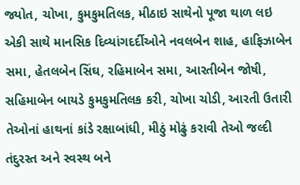જ્યોત, ચોખા, કુમકુમતિલક, મીઠાઇ સાથેનો પૂજા થાળ લઇ એકી સાથે માનસિક દિવ્યાંગદર્દીઓને નવલબેન શાહ, હાફિઝાબેન સમા, હેતલબેન સિંઘ, રહિમાબેન સમા, આરતીબેન જોષી, સહિમાબેન બાયડે કુમકુમતિલક કરી, ચોખા ચોડી, આરતી ઉતારી તેઓનાં હાથનાં કાંડે રક્ષાબાંધી, મીઠું મોઢું કરાવી તેઓ જલ્દી તંદુરસ્ત અને સ્વસ્થ બને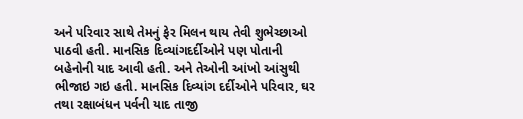અને પરિવાર સાથે તેમનું ફેર મિલન થાય તેવી શુભેચ્છાઓ પાઠવી હતી. માનસિક દિવ્યાંગદર્દીઓને પણ પોતાની બહેનોની યાદ આવી હતી. અને તેઓની આંખો આંસુથી ભીજાઇ ગઇ હતી. માનસિક દિવ્યાંગ દર્દીઓને પરિવાર, ઘર તથા રક્ષાબંધન પર્વની યાદ તાજી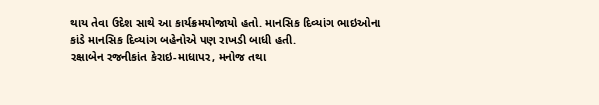થાય તેવા ઉદેશ સાથે આ કાર્યક્રમયોજાયો હતો. માનસિક દિવ્યાંગ ભાઇઓના કાંડે માનસિક દિવ્યાંગ બહેનોએ પણ રાખડી બાધી હતી.
રક્ષાબેન રજનીકાંત કેરાઇ-માધાપર, મનોજ તથા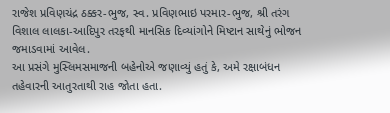રાજેશ પ્રવિણચંદ્ર ઠક્કર-ભુજ, સ્વ. પ્રવિણભાઇ પરમાર-ભુજ, શ્રી તરંગ વિશાલ લાલકા-આદિપુર તરફથી માનસિક દિવ્યાંગોને મિષ્ટાન સાથેનું ભોજન જમાડવામાં આવેલ.
આ પ્રસંગે મુસ્લિમસમાજની બહેનોએ જણાવ્યું હતું કે, અમે રક્ષાબંધન તહેવારની આતુરતાથી રાહ જોતા હતા.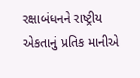રક્ષાબંધનને રાષ્ટ્રીય એકતાનું પ્રતિક માનીએ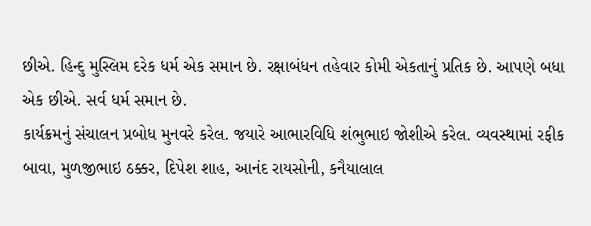છીએ. હિન્દુ મુસ્લિમ દરેક ધર્મ એક સમાન છે. રક્ષાબંધન તહેવાર કોમી એકતાનું પ્રતિક છે. આપણે બધા એક છીએ. સર્વ ધર્મ સમાન છે.
કાર્યક્રમનું સંચાલન પ્રબોધ મુનવરે કરેલ. જયારે આભારવિધિ શંભુભાઇ જોશીએ કરેલ. વ્યવસ્થામાં રફીક બાવા, મુળજીભાઇ ઠક્કર, દિપેશ શાહ, આનંદ રાયસોની, કનૈયાલાલ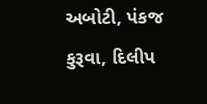અબોટી, પંકજ કુરૂવા, દિલીપ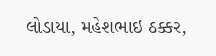લોડાયા, મહેશભાઇ ઠક્કર,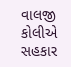વાલજી કોલીએ સહકાર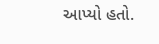આપ્યો હતો.